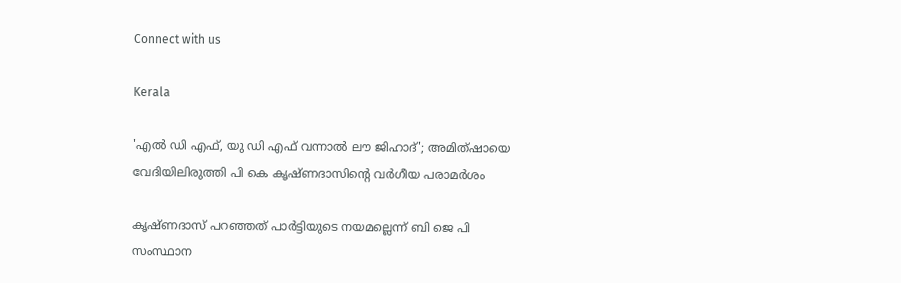Connect with us

Kerala

'എല്‍ ഡി എഫ്, യു ഡി എഫ് വന്നാല്‍ ലൗ ജിഹാദ്'; അമിത്ഷായെ വേദിയിലിരുത്തി പി കെ കൃഷ്ണദാസിന്റെ വര്‍ഗീയ പരാമര്‍ശം

കൃഷ്ണദാസ് പറഞ്ഞത് പാര്‍ട്ടിയുടെ നയമല്ലെന്ന് ബി ജെ പി സംസ്ഥാന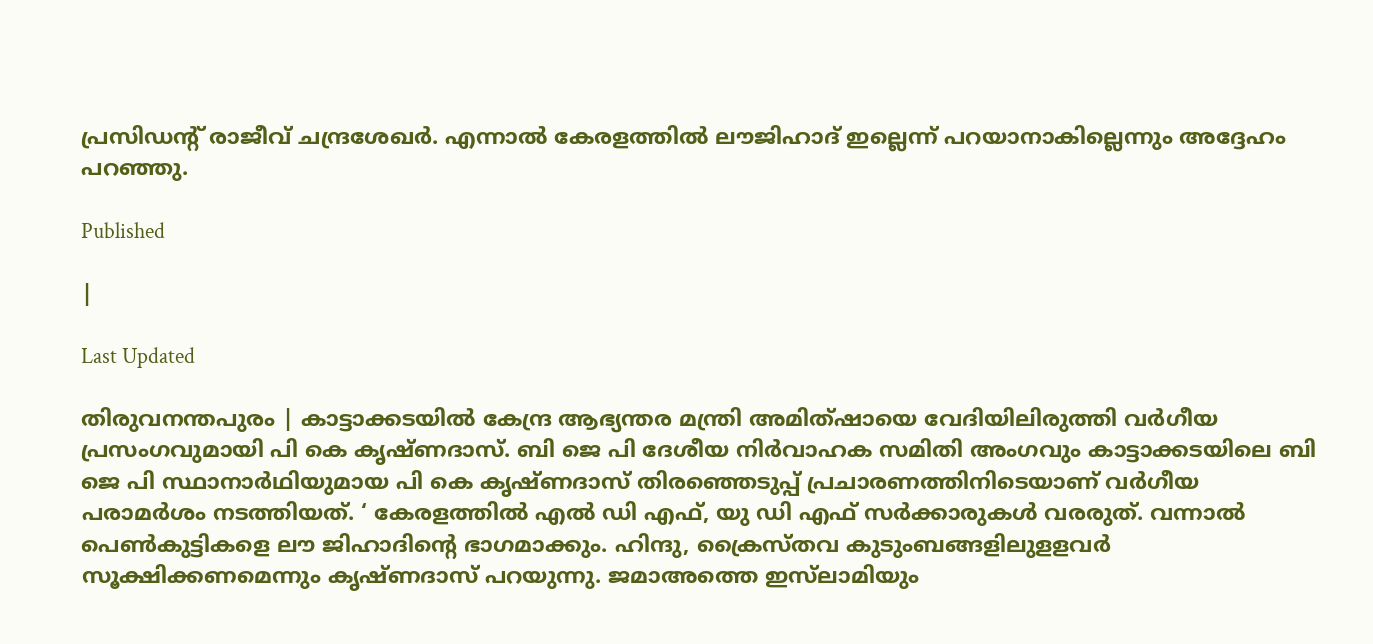പ്രസിഡന്റ് രാജീവ് ചന്ദ്രശേഖര്‍. എന്നാല്‍ കേരളത്തില്‍ ലൗജിഹാദ് ഇല്ലെന്ന് പറയാനാകില്ലെന്നും അദ്ദേഹം പറഞ്ഞു.

Published

|

Last Updated

തിരുവനന്തപുരം | കാട്ടാക്കടയില്‍ കേന്ദ്ര ആഭ്യന്തര മന്ത്രി അമിത്ഷായെ വേദിയിലിരുത്തി വര്‍ഗീയ പ്രസംഗവുമായി പി കെ കൃഷ്ണദാസ്. ബി ജെ പി ദേശീയ നിര്‍വാഹക സമിതി അംഗവും കാട്ടാക്കടയിലെ ബി ജെ പി സ്ഥാനാര്‍ഥിയുമായ പി കെ കൃഷ്ണദാസ് തിരഞ്ഞെടുപ്പ് പ്രചാരണത്തിനിടെയാണ് വര്‍ഗീയ പരാമര്‍ശം നടത്തിയത്. ‘ കേരളത്തില്‍ എല്‍ ഡി എഫ്, യു ഡി എഫ് സര്‍ക്കാരുകള്‍ വരരുത്. വന്നാല്‍ പെണ്‍കുട്ടികളെ ലൗ ജിഹാദിന്റെ ഭാഗമാക്കും. ഹിന്ദു, ക്രൈസ്തവ കുടുംബങ്ങളിലുളളവര്‍ സൂക്ഷിക്കണമെന്നും കൃഷ്ണദാസ് പറയുന്നു. ജമാഅത്തെ ഇസ്‌ലാമിയും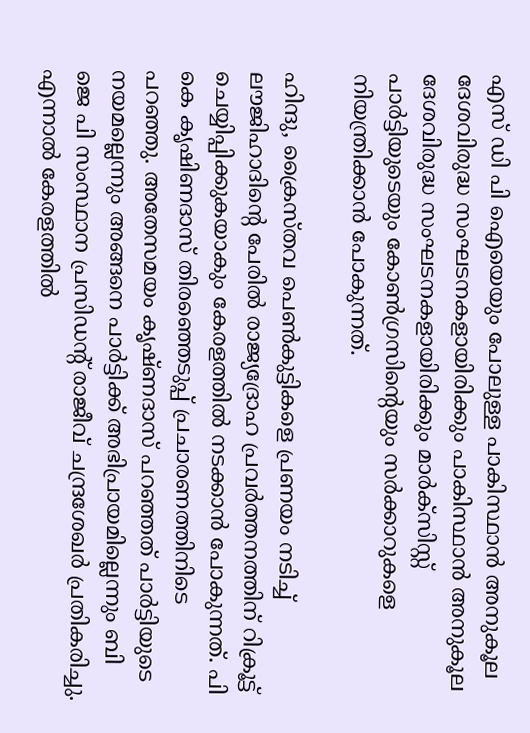എസ് ഡി പി ഐയെയും പോലുള്ള പാകിസ്ഥാന്‍ അനുകൂല ദേശവിരുദ്ധ സംഘടനകളായിരിക്കും പാകിസ്ഥാന്‍ അനുകൂല ദേശവിരുദ്ധ സംഘടനകളായിരിക്കും മാര്‍ക്‌സിസ്റ്റ് പാര്‍ട്ടിയുടെയും കോണ്‍ഗ്രസിന്റെയും സര്‍ക്കാറുകളെ നിയന്ത്രിക്കാന്‍ പോകുന്നത്.

ഹിന്ദു, ക്രൈസ്തവ പെണ്‍കുട്ടികളെ പ്രണയം നടിച്ച് ലൗജിഹാദിന്റെ പേരില്‍ രാജ്യദ്രോഹ പ്രവര്‍ത്തനത്തിന് റിക്രൂട്ട് ചെയ്യിപ്പിക്കുകയാകും കേരളത്തില്‍ നടക്കാന്‍ പോകുന്നത്. പി കെ കൃഷിണദാസ് തിരഞ്ഞെടുപ്പ് പ്രചാരണത്തിനിടെ പറഞ്ഞു. അതേസമയം കൃഷ്ണദാസ് പറഞ്ഞത് പാര്‍ട്ടിയുടെ നയമല്ലെന്നും അങ്ങനെ പാര്‍ട്ടിക്ക് അഭിപ്രായമില്ലെന്നും ബി ജെ പി സംസ്ഥാന പ്രസിഡന്റ് രാജീവ് ചന്ദ്രശേഖര്‍ പ്രതികരിച്ചു. എന്നാല്‍ കേരളത്തില്‍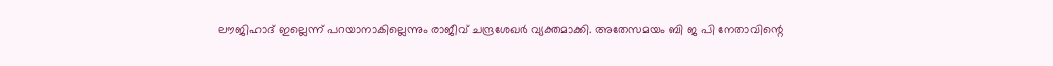ലൗജിഹാദ് ഇല്ലെന്ന് പറയാനാകില്ലെന്നും രാജീവ് ചന്ദ്രശേഖര്‍ വ്യക്തമാക്കി. അതേസമയം ബി ജ പി നേതാവിന്റെ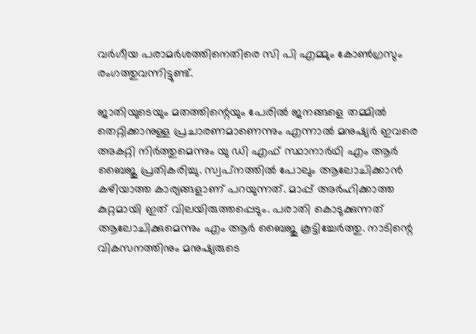വര്‍ഗീയ പരാമര്‍ശത്തിനെതിരെ സി പി എമ്മും കോണ്‍ഗ്രസും രംഗത്തുവന്നിട്ടുണ്ട്.

ജാതിയുടെയും മതത്തിന്റെയും പേരില്‍ ജനങ്ങളെ തമ്മില്‍ തെറ്റിക്കാനുള്ള പ്രചാരണമാണെന്നും എന്നാല്‍ മനുഷ്യര്‍ ഇവരെ അകറ്റി നിര്‍ത്തുമെന്നും യു ഡി എഫ് സ്ഥാനാര്‍ഥി എം ആര്‍ ബൈജു പ്രതികരിച്ചു. സ്വപ്‌നത്തില്‍ പോലും ആലോചിക്കാന്‍ കഴിയാത്ത കാര്യങ്ങളാണ് പറയുന്നത്. മാപ്പ് അര്‍ഹിക്കാത്ത കുറ്റമായി ഇത് വിലയിരുത്തപ്പെടും. പരാതി കൊടുക്കുന്നത് ആലോചിക്കുമെന്നും എം ആര്‍ ബൈജു കൂട്ടിച്ചേര്‍ത്തു. നാടിന്റെ വികസനത്തിനും മനുഷ്യരുടെ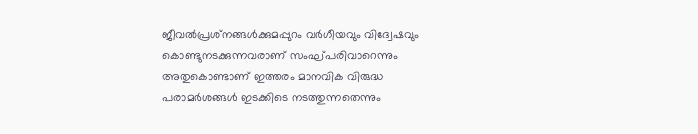ജീവല്‍പ്രശ്‌നങ്ങള്‍ക്കുമപ്പുറം വര്‍ഗീയവും വിദ്വേഷവും കൊണ്ടുനടക്കുന്നവരാണ് സംഘ്പരിവാറെന്നും അതുകൊണ്ടാണ് ഇത്തരം മാനവിക വിരുദ്ധ പരാമര്‍ശങ്ങള്‍ ഇടക്കിടെ നടത്തുന്നതെന്നും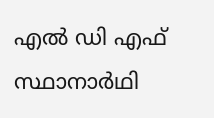എല്‍ ഡി എഫ് സ്ഥാനാര്‍ഥി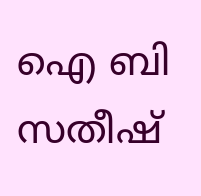ഐ ബി സതീഷ്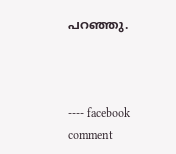പറഞ്ഞു.



---- facebook comment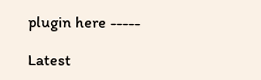plugin here -----

Latest